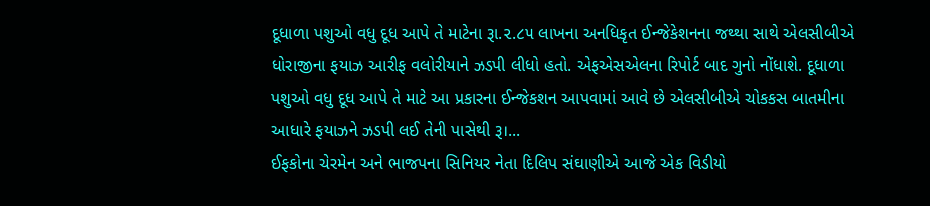દૂધાળા પશુઓ વધુ દૂધ આપે તે માટેના રૂા.૨.૮૫ લાખના અનધિકૃત ઈન્જેકેશનના જથ્થા સાથે એલસીબીએ ધોરાજીના ફયાઝ આરીફ વલોરીયાને ઝડપી લીધો હતો. એફએસએલના રિપોર્ટ બાદ ગુનો નોંધાશે. દૂધાળા પશુઓ વધુ દૂધ આપે તે માટે આ પ્રકારના ઈન્જેકશન આપવામાં આવે છે એલસીબીએ ચોકકસ બાતમીના આધારે ફયાઝને ઝડપી લઈ તેની પાસેથી રૂ।...
ઈફકોના ચેરમેન અને ભાજપના સિનિયર નેતા દિલિપ સંઘાણીએ આજે એક વિડીયો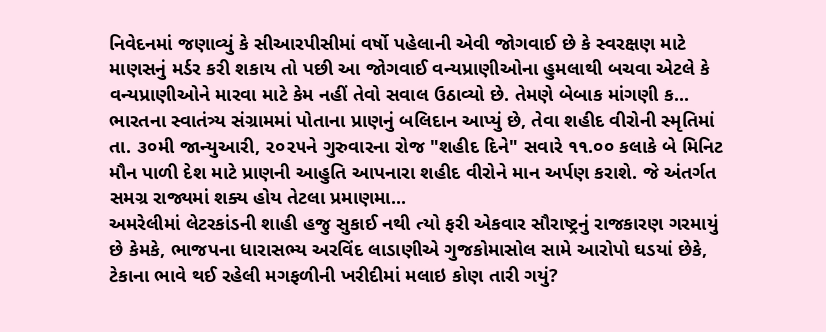નિવેદનમાં જણાવ્યું કે સીઆરપીસીમાં વર્ષો પહેલાની એવી જોગવાઈ છે કે સ્વરક્ષણ માટે માણસનું મર્ડર કરી શકાય તો પછી આ જોગવાઈ વન્યપ્રાણીઓના હુમલાથી બચવા એટલે કે વન્યપ્રાણીઓને મારવા માટે કેમ નહીં તેવો સવાલ ઉઠાવ્યો છે. તેમણે બેબાક માંગણી ક...
ભારતના સ્વાતંત્ર્ય સંગ્રામમાં પોતાના પ્રાણનું બલિદાન આપ્યું છે, તેવા શહીદ વીરોની સ્મૃતિમાં તા. ૩૦મી જાન્યુઆરી, ૨૦૨૫ને ગુરુવારના રોજ "શહીદ દિને" સવારે ૧૧.૦૦ કલાકે બે મિનિટ મૌન પાળી દેશ માટે પ્રાણની આહુતિ આપનારા શહીદ વીરોને માન અર્પણ કરાશે. જે અંતર્ગત સમગ્ર રાજ્યમાં શક્ય હોય તેટલા પ્રમાણમા...
અમરેલીમાં લેટરકાંડની શાહી હજુ સુકાઈ નથી ત્યો ફરી એકવાર સૌરાષ્ટ્રનું રાજકારણ ગરમાયું છે કેમકે, ભાજપના ધારાસભ્ય અરવિંદ લાડાણીએ ગુજકોમાસોલ સામે આરોપો ઘડયાં છેકે, ટેકાના ભાવે થઈ રહેલી મગફળીની ખરીદીમાં મલાઇ કોણ તારી ગયું?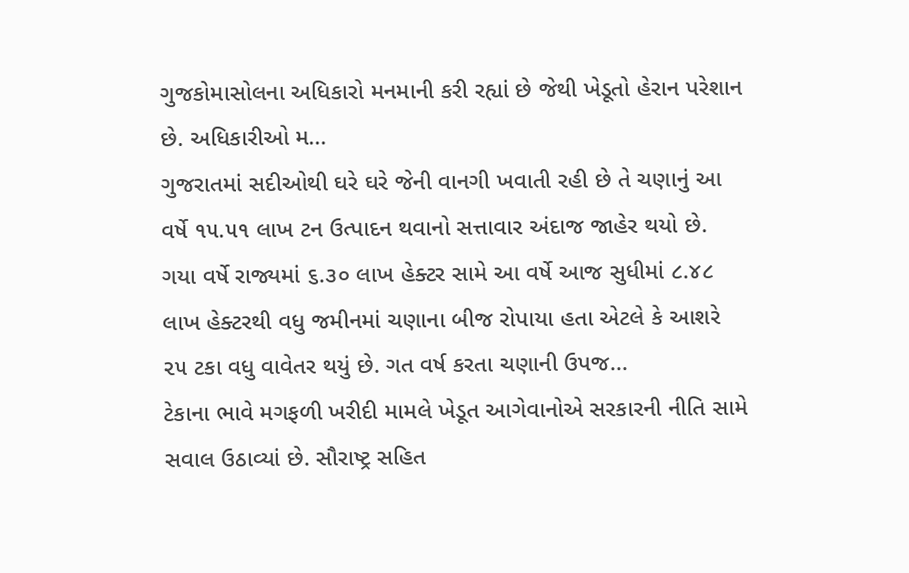ગુજકોમાસોલના અધિકારો મનમાની કરી રહ્યાં છે જેથી ખેડૂતો હેરાન પરેશાન છે. અધિકારીઓ મ...
ગુજરાતમાં સદીઓથી ઘરે ઘરે જેની વાનગી ખવાતી રહી છે તે ચણાનું આ વર્ષે ૧૫.૫૧ લાખ ટન ઉત્પાદન થવાનો સત્તાવાર અંદાજ જાહેર થયો છે. ગયા વર્ષે રાજ્યમાં ૬.૩૦ લાખ હેક્ટર સામે આ વર્ષે આજ સુધીમાં ૮.૪૮ લાખ હેક્ટરથી વધુ જમીનમાં ચણાના બીજ રોપાયા હતા એટલે કે આશરે ૨૫ ટકા વધુ વાવેતર થયું છે. ગત વર્ષ કરતા ચણાની ઉપજ...
ટેકાના ભાવે મગફળી ખરીદી મામલે ખેડૂત આગેવાનોએ સરકારની નીતિ સામે સવાલ ઉઠાવ્યાં છે. સૌરાષ્ટ્ર સહિત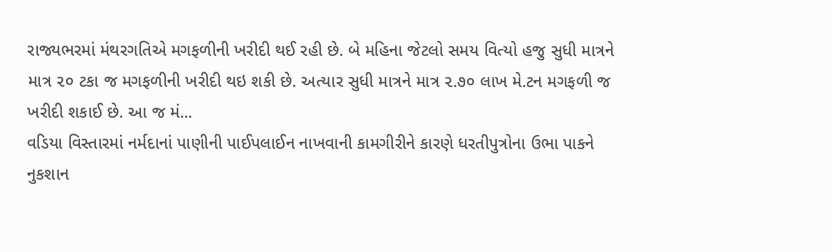રાજ્યભરમાં મંથરગતિએ મગફળીની ખરીદી થઈ રહી છે. બે મહિના જેટલો સમય વિત્યો હજુ સુધી માત્રને માત્ર ૨૦ ટકા જ મગફળીની ખરીદી થઇ શકી છે. અત્યાર સુધી માત્રને માત્ર ૨.૭૦ લાખ મે.ટન મગફળી જ ખરીદી શકાઈ છે. આ જ મં...
વડિયા વિસ્તારમાં નર્મદાનાં પાણીની પાઈપલાઈન નાખવાની કામગીરીને કારણે ધરતીપુત્રોના ઉભા પાકને નુકશાન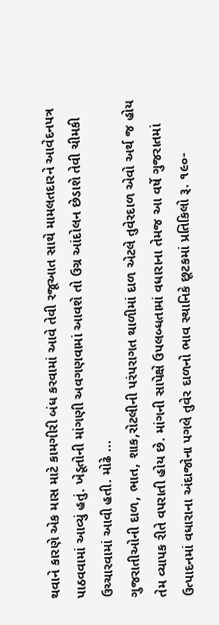થવાને કારણે એક માસ માટે કામગીરી બંધ કરવામાં આવે તેવી રજૂઆત સાથે મામલતદારને આવેદનપત્ર પાઠવવામાં આવ્યું હતું. ખેડૂતોની માંગણી અવગણવામાં આવશે તો ઉગ્ર આંદોલન છેડાશે તેવી ચીમકી ઉચ્ચારવામાં આવી હતી. મોઢે ...
ગુજરાતીઓની દાળ, ભાત, શાક,રોટલીની પરંપરાગત થાળીમાં દાળ એટલે તુવેરદાળ એવો અર્થ જ હોય તેમ વ્યાપક રીતે વપરાતી હોય છે. માંગની સાપેક્ષે ઉપલબ્ધતામાં વધારાના તેમજ આ વર્ષે ગુજરાતમાં ઉત્પાદનમાં વધારાના અંદાજોના પગલે તુવેર દાળનો ભાવ સ્થાનિકે છૂટકમાં પ્રતિકિલો રૂ. ૧૯૦-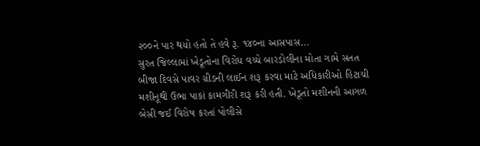૨૦૦ને પાર થયો હતો તે હવે રૂ. ૧૪૦ના આસપાસ...
સુરત જિલ્લામાં ખેડૂતોના વિરોધ વચ્ચે બારડોલીના મોતા ગામે સતત બીજા દિવસે પાવર ગ્રીડની લાઈન શરૂ કરવા માટે અધિકારીઓ હિટાચી મશીનૂથી ઉભા પાકાં કામગીરી શરૂ કરી હતી. ખેડૂતો મશીનની આગળ બેસી જઈ વિરોષ કરતાં પોલીસે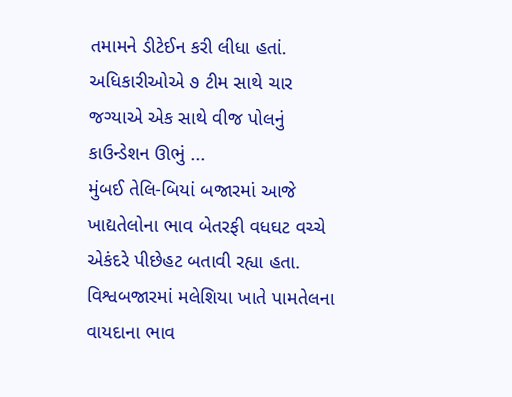તમામને ડીટેઈન કરી લીધા હતાં. અધિકારીઓએ ૭ ટીમ સાથે ચાર જગ્યાએ એક સાથે વીજ પોલનું કાઉન્ડેશન ઊભું ...
મુંબઈ તેલિ-બિયાં બજારમાં આજે ખાદ્યતેલોના ભાવ બેતરફી વધઘટ વચ્ચે એકંદરે પીછેહટ બતાવી રહ્યા હતા. વિશ્વબજારમાં મલેશિયા ખાતે પામતેલના વાયદાના ભાવ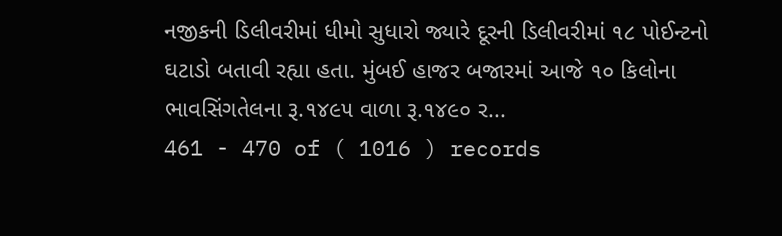નજીકની ડિલીવરીમાં ધીમો સુધારો જ્યારે દૂરની ડિલીવરીમાં ૧૮ પોઈન્ટનો ઘટાડો બતાવી રહ્યા હતા. મુંબઈ હાજર બજારમાં આજે ૧૦ કિલોના ભાવસિંગતેલના રૂ.૧૪૯૫ વાળા રૂ.૧૪૯૦ ર...
461 - 470 of ( 1016 ) records